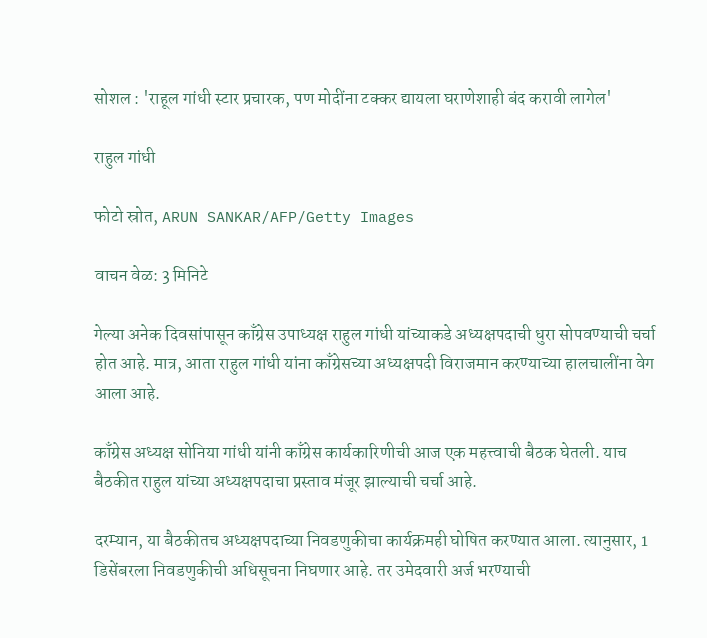सोशल : 'राहूल गांधी स्टार प्रचारक, पण मोदींना टक्कर द्यायला घराणेशाही बंद करावी लागेल'

राहुल गांधी

फोटो स्रोत, ARUN SANKAR/AFP/Getty Images

वाचन वेळ: 3 मिनिटे

गेल्या अनेक दिवसांपासून काँग्रेस उपाध्यक्ष राहुल गांधी यांच्याकडे अध्यक्षपदाची धुरा सोपवण्याची चर्चा होत आहे. मात्र, आता राहुल गांधी यांना काँग्रेसच्या अध्यक्षपदी विराजमान करण्याच्या हालचालींना वेग आला आहे.

काँग्रेस अध्यक्ष सोनिया गांधी यांनी काँग्रेस कार्यकारिणीची आज एक महत्त्वाची बैठक घेतली. याच बैठकीत राहुल यांच्या अध्यक्षपदाचा प्रस्ताव मंजूर झाल्याची चर्चा आहे.

दरम्यान, या बैठकीतच अध्यक्षपदाच्या निवडणुकीचा कार्यक्रमही घोषित करण्यात आला. त्यानुसार, 1 डिसेंबरला निवडणुकीची अधिसूचना निघणार आहे. तर उमेदवारी अर्ज भरण्याची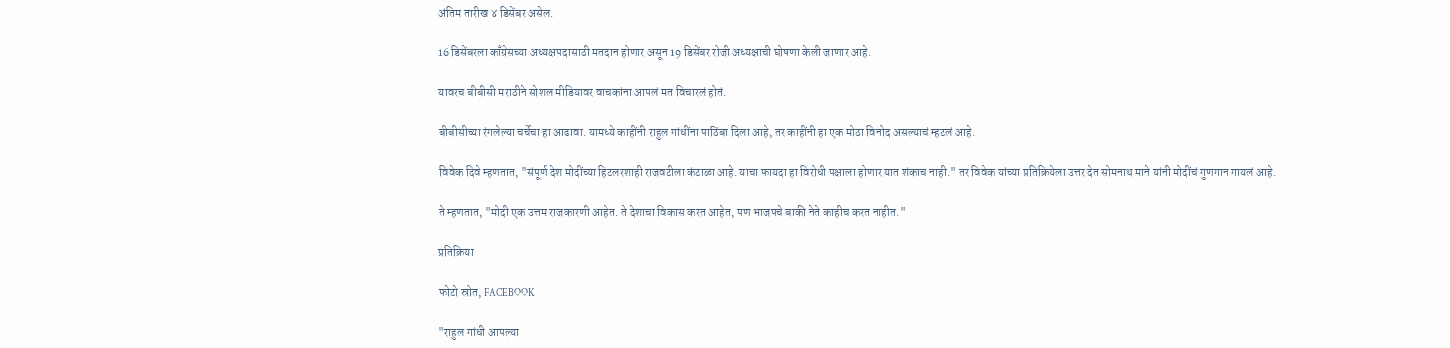अंतिम तारीख ४ डिसेंबर असेल.

16 डिसेंबरला काँग्रेसच्या अध्यक्षपदासाठी मतदान होणार असून 19 डिसेंबर रोजी अध्यक्षाची घोषणा केली जाणार आहे.

यावरच बीबीसी मराठीने सोशल मीडियावर वाचकांना आपलं मत विचारलं होतं.

बीबीसीच्या रंगलेल्या चर्चेचा हा आढावा. यामध्ये काहींनी राहुल गांधींना पाठिंबा दिला आहे, तर काहींनी हा एक मोठा विनोद असल्याचं म्हटलं आहे.

विवेक दिवे म्हणतात, "संपूर्ण देश मोदींच्या हिटलरशाही राजवटीला कंटाळा आहे. याचा फायदा हा विरोधी पक्षाला होणार यात शंकाच नाही." तर विवेक यांच्या प्रतिक्रियेला उत्तर देत सोमनाथ माने यांनी मोदींचं गुणगान गायलं आहे.

ते म्हणतात, "मोदी एक उत्तम राजकारणी आहेत. ते देशाचा विकास करत आहेत, पण भाजपचे बाकी नेते काहीच करत नाहीत."

प्रतिक्रिया

फोटो स्रोत, FACEBOOK

"राहुल गांधी आपल्या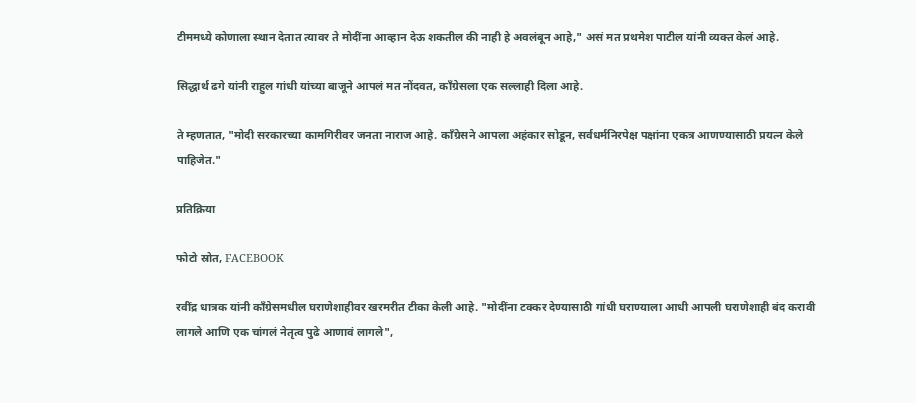टीममध्ये कोणाला स्थान देतात त्यावर ते मोदींना आव्हान देऊ शकतील की नाही हे अवलंबून आहे," असं मत प्रथमेश पाटील यांनी व्यक्त केलं आहे.

सिद्धार्थ ढगे यांनी राहुल गांधी यांच्या बाजूने आपलं मत नोंदवत, काँग्रेसला एक सल्लाही दिला आहे.

ते म्हणतात, "मोदी सरकारच्या कामगिरीवर जनता नाराज आहे. काँग्रेसने आपला अहंकार सोडून, सर्वधर्मनिरपेक्ष पक्षांना एकत्र आणण्यासाठी प्रयत्न केले पाहिजेत."

प्रतिक्रिया

फोटो स्रोत, FACEBOOK

रवींद्र धात्रक यांनी काँग्रेसमधील घराणेशाहीवर खरमरीत टीका केली आहे. "मोदींना टक्कर देण्यासाठी गांधी घराण्याला आधी आपली घराणेशाही बंद करावी लागले आणि एक चांगलं नेतृत्व पुढे आणावं लागले",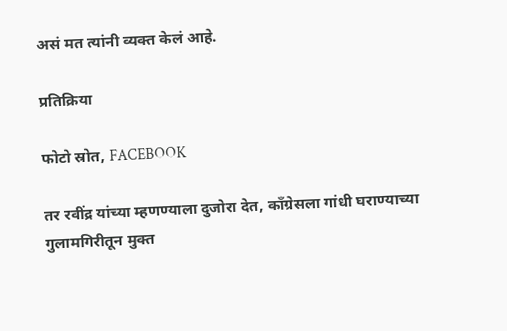असं मत त्यांनी व्यक्त केलं आहे.

प्रतिक्रिया

फोटो स्रोत, FACEBOOK

तर रवींद्र यांच्या म्हणण्याला दुजोरा देत, काँग्रेसला गांधी घराण्याच्या गुलामगिरीतून मुक्त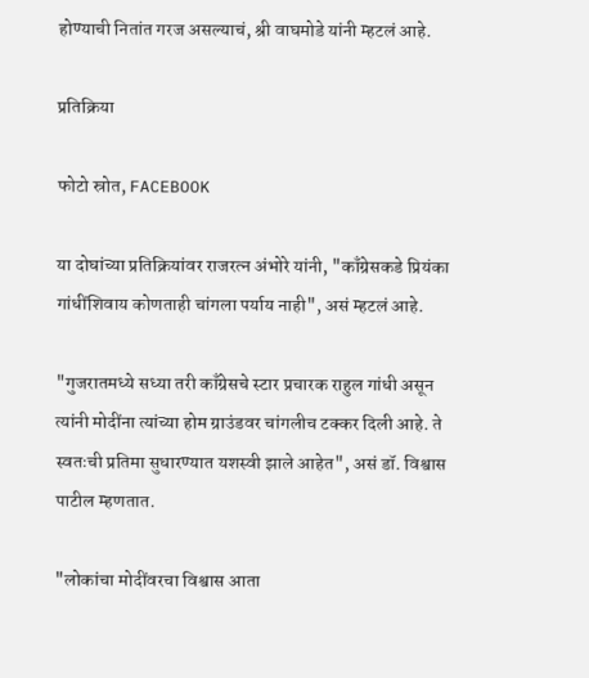होण्याची नितांत गरज असल्याचं, श्री वाघमोडे यांनी म्हटलं आहे.

प्रतिक्रिया

फोटो स्रोत, FACEBOOK

या दोघांच्या प्रतिक्रियांवर राजरत्न अंभोरे यांनी, "काँग्रेसकडे प्रियंका गांधींशिवाय कोणताही चांगला पर्याय नाही", असं म्हटलं आहे.

"गुजरातमध्ये सध्या तरी काँग्रेसचे स्टार प्रचारक राहुल गांधी असून त्यांनी मोदींना त्यांच्या होम ग्राउंडवर चांगलीच टक्कर दिली आहे. ते स्वतःची प्रतिमा सुधारण्यात यशस्वी झाले आहेत", असं डॉ. विश्वास पाटील म्हणतात.

"लोकांचा मोदींवरचा विश्वास आता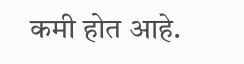कमी होत आहे.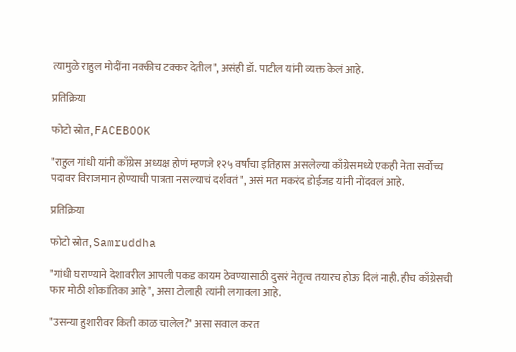त्यामुळे राहुल मोदींना नक्कीच टक्कर देतील", असंही डॉ. पाटील यांनी व्यक्त केलं आहे.

प्रतिक्रिया

फोटो स्रोत, FACEBOOK

"राहुल गांधी यांनी काँग्रेस अध्यक्ष होणं म्हणजे १२५ वर्षांचा इतिहास असलेल्या काँग्रेसमध्ये एकही नेता सर्वोच्च पदावर विराजमान होण्याची पात्रता नसल्याचं दर्शवतं", असं मत मकरंद डोईजड यांनी नोंदवलं आहे.

प्रतिक्रिया

फोटो स्रोत, Samruddha

"गांधी घराण्याने देशावरील आपली पकड कायम ठेवण्यासाठी दुसरं नेतृत्व तयारच होऊ दिलं नाही. हीच काँग्रेसची फार मोठी शोकांतिका आहे", असा टोलाही त्यांनी लगावला आहे.

"उसन्या हुशारीवर किती काळ चालेल?" असा सवाल करत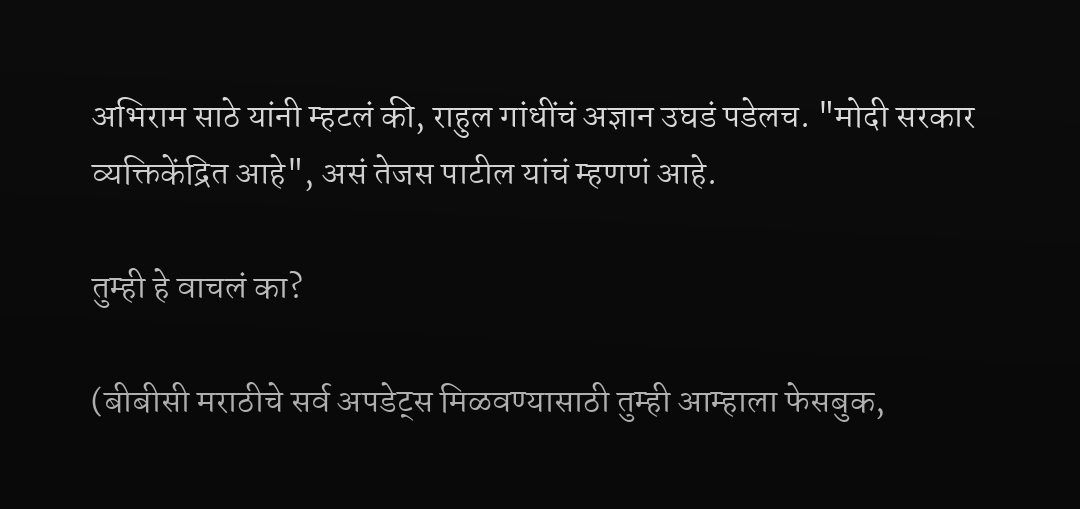अभिराम साठे यांनी म्हटलं की, राहुल गांधींचं अज्ञान उघडं पडेलच. "मोदी सरकार व्यक्तिकेंद्रित आहे", असं तेजस पाटील यांचं म्हणणं आहे.

तुम्ही हे वाचलं का?

(बीबीसी मराठीचे सर्व अपडेट्स मिळवण्यासाठी तुम्ही आम्हाला फेसबुक,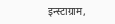इन्स्टाग्राम,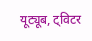यूट्यूब, ट्विटर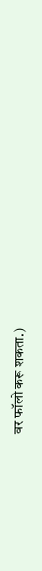वर फॉलो करू शकता.)